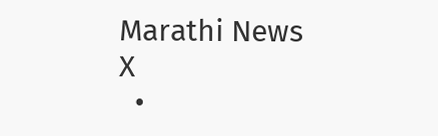Marathi News
X
  •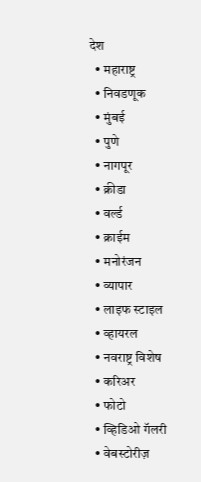देश
  • महाराष्ट्र
  • निवडणूक
  • मुंबई
  • पुणे
  • नागपूर
  • क्रीडा
  • वर्ल्ड
  • क्राईम
  • मनोरंजन
  • व्यापार
  • लाइफ स्टाइल
  • व्हायरल
  • नवराष्ट्र विशेष
  • करिअर
  • फोटो
  • व्हिडिओ गॅलरी
  • वेबस्टोरीज़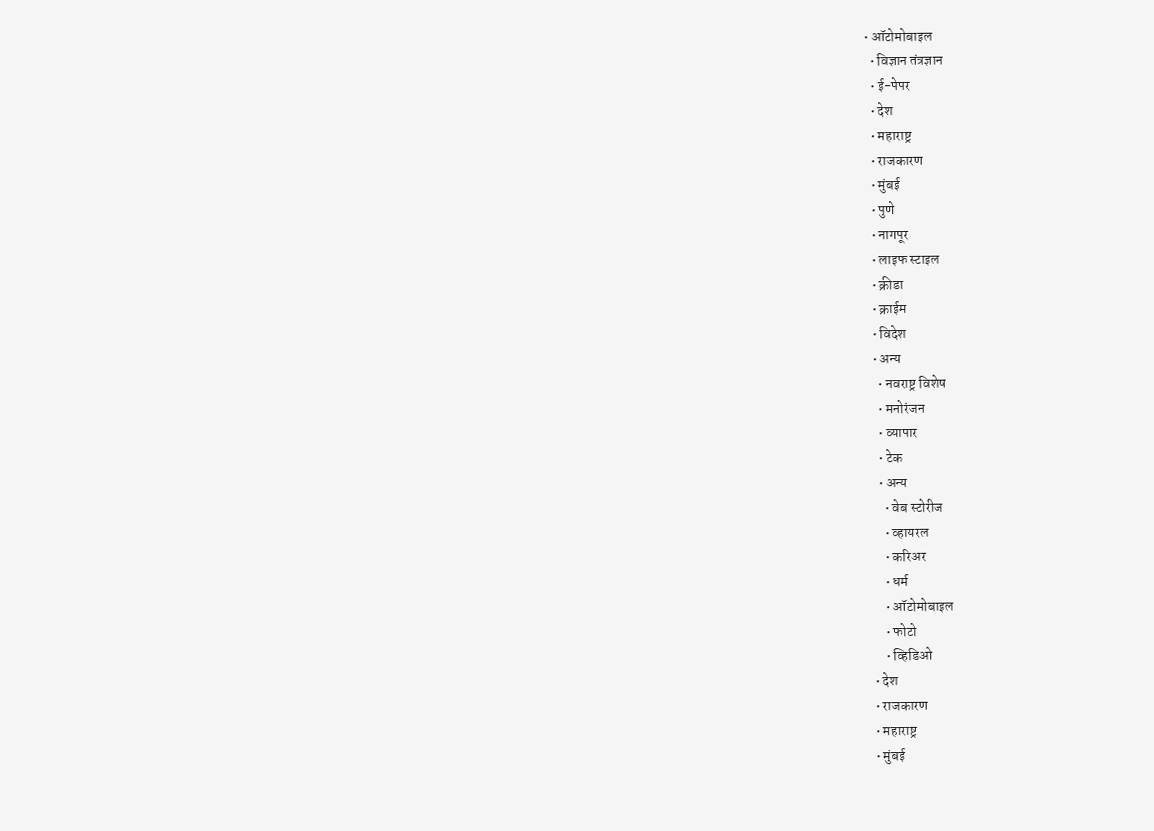• ऑटोमोबाइल
  • विज्ञान तंत्रज्ञान
  • ई-पेपर
  • देश
  • महाराष्ट्र
  • राजकारण
  • मुंबई
  • पुणे
  • नागपूर
  • लाइफ स्टाइल
  • क्रीडा
  • क्राईम
  • विदेश
  • अन्य
    • नवराष्ट्र विशेष
    • मनोरंजन
    • व्यापार
    • टेक
    • अन्य
      • वेब स्टोरीज
      • व्हायरल
      • करिअर
      • धर्म
      • ऑटोमोबाइल
      • फोटो
      • व्हिडिओ
  • देश
  • राजकारण
  • महाराष्ट्र
  • मुंबई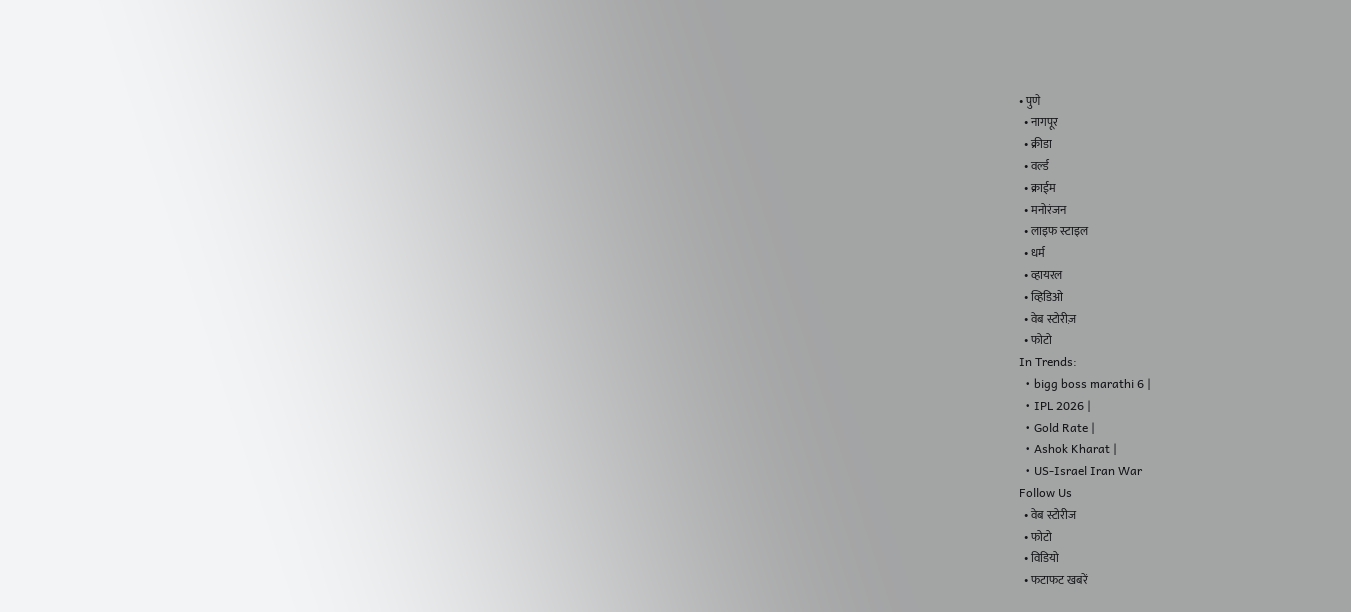• पुणे
  • नागपूर
  • क्रीडा
  • वर्ल्ड
  • क्राईम
  • मनोरंजन
  • लाइफ स्टाइल
  • धर्म
  • व्हायरल
  • व्हिडिओ
  • वेब स्टोरीज़
  • फोटो
In Trends:
  • bigg boss marathi 6 |
  • IPL 2026 |
  • Gold Rate |
  • Ashok Kharat |
  • US-Israel Iran War
Follow Us
  • वेब स्टोरीज
  • फोटो
  • विडियो
  • फटाफट खबरें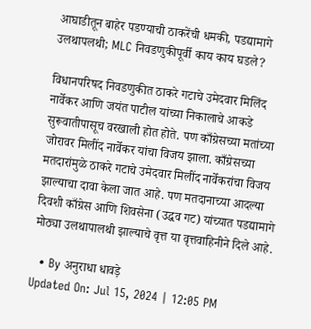आघाडीतून बाहेर पडण्याची ठाकरेंची धमकी, पडद्यामागे उलथापलथी; MLC निवडणुकीपूर्वी काय काय घडले?

विधानपरिषद निवडणुकीत ठाकरे गटाचे उमेदवार मिलिंद नार्वेकर आणि जयंत पाटील यांच्या निकालाचे आकडे सुरूवातीपासूच वरखाली होत होते. पण काँग्रेसच्या मतांच्या जोरावर मिलींद नार्वेकर यांचा विजय झाला. काँग्रेसच्या मतदारांमुळे ठाकरे गटाचे उमेदवार मिलींद नार्वेकरांचा विजय झाल्याचा दावा केला जात आहे. पण मतदानाच्या आदल्या दिवशी काँग्रेस आणि शिवसेना (उद्धव गट) यांच्यात पडद्यामागे मोठ्या उलथापालथी झाल्याचे वृत्त या वृत्तवाहिनीने दिले आहे.

  • By अनुराधा धावड़े
Updated On: Jul 15, 2024 | 12:05 PM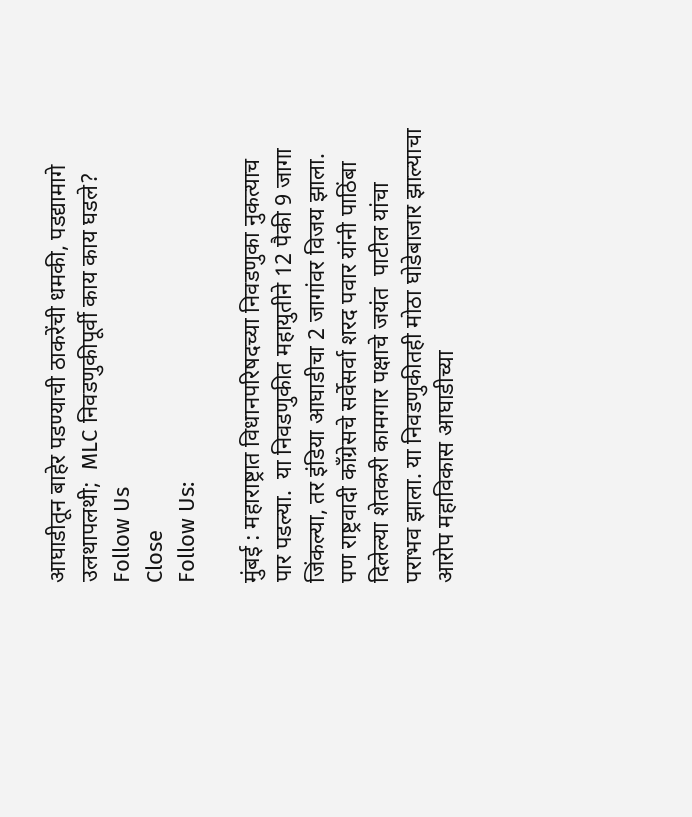आघाडीतून बाहेर पडण्याची ठाकरेंची धमकी, पडद्यामागे उलथापलथी;  MLC निवडणुकीपूर्वी काय काय घडले?
Follow Us
Close
Follow Us:

मुंबई : महाराष्ट्रात विधानपरिषदच्या निवडणुका नुकत्याच पार पडल्या.  या निवडणुकीत महायुतीने 12 पैकी 9 जागा जिंकल्या, तर इंडिया आघाडीचा 2 जागांवर विजय झाला. पण राष्ट्रवादी काँग्रेसचे सर्वेसर्वा शरद पवार यांनी पाठिंबा दिलेल्या शेतकरी कामगार पक्षाचे जयंत  पाटील यांचा पराभव झाला. या निवडणुकीतही मोठा घोडेबाजार झाल्याचा आरोप महाविकास आघाडीच्या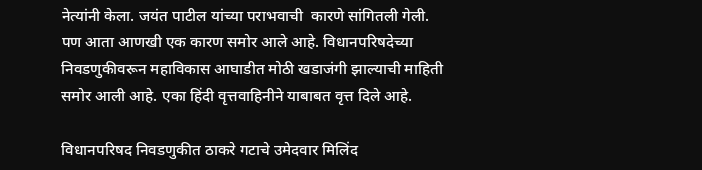नेत्यांनी केला. जयंत पाटील यांच्या पराभवाची  कारणे सांगितली गेली. पण आता आणखी एक कारण समोर आले आहे. विधानपरिषदेच्या निवडणुकीवरून महाविकास आघाडीत मोठी खडाजंगी झाल्याची माहिती समोर आली आहे. एका हिंदी वृत्तवाहिनीने याबाबत वृत्त दिले आहे.

विधानपरिषद निवडणुकीत ठाकरे गटाचे उमेदवार मिलिंद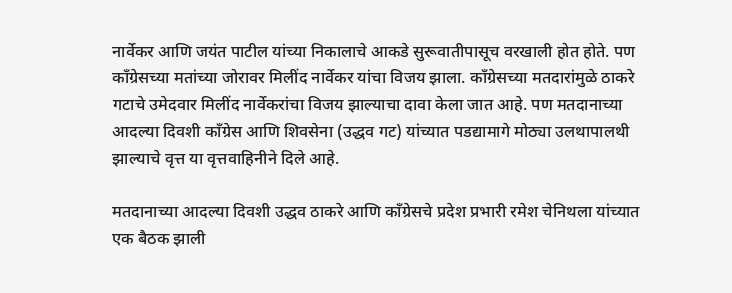नार्वेकर आणि जयंत पाटील यांच्या निकालाचे आकडे सुरूवातीपासूच वरखाली होत होते. पण काँग्रेसच्या मतांच्या जोरावर मिलींद नार्वेकर यांचा विजय झाला. काँग्रेसच्या मतदारांमुळे ठाकरे गटाचे उमेदवार मिलींद नार्वेकरांचा विजय झाल्याचा दावा केला जात आहे. पण मतदानाच्या आदल्या दिवशी काँग्रेस आणि शिवसेना (उद्धव गट) यांच्यात पडद्यामागे मोठ्या उलथापालथी झाल्याचे वृत्त या वृत्तवाहिनीने दिले आहे.

मतदानाच्या आदल्या दिवशी उद्धव ठाकरे आणि काँग्रेसचे प्रदेश प्रभारी रमेश चेनिथला यांच्यात एक बैठक झाली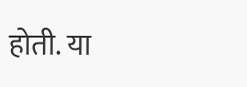होती. या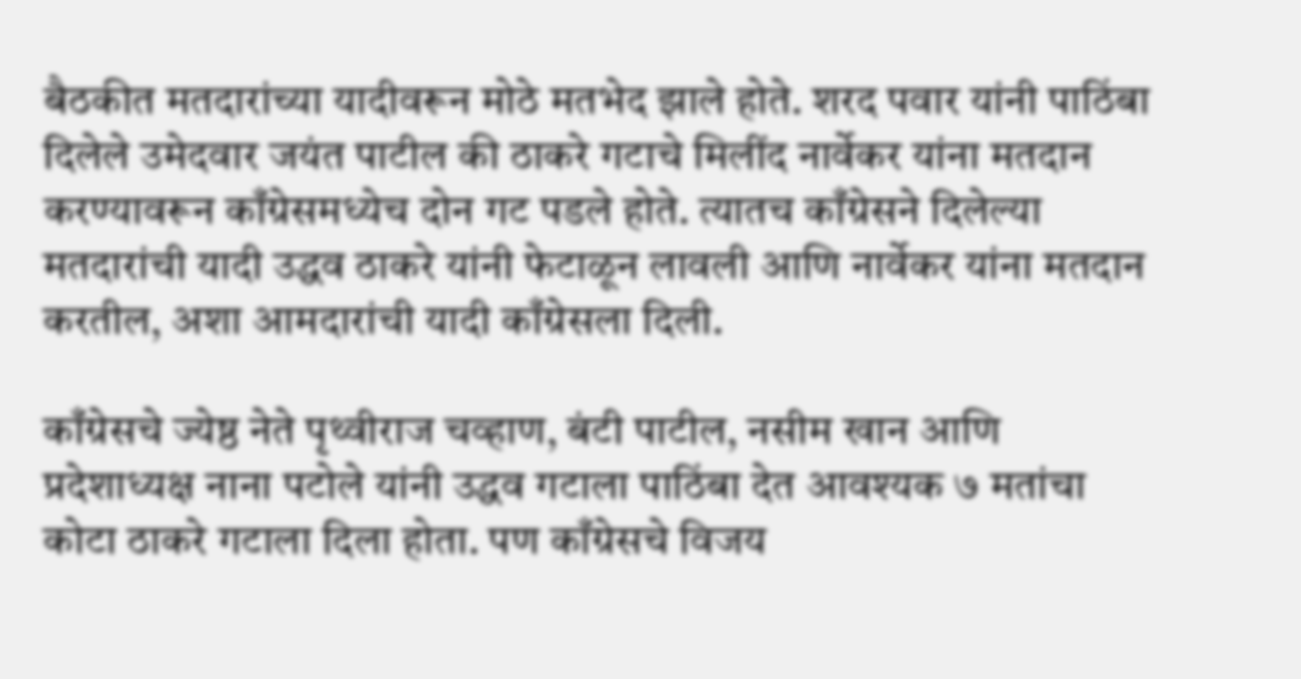बैठकीत मतदारांच्या यादीवरून मोठे मतभेद झाले होते. शरद पवार यांनी पाठिंबा दिलेले उमेदवार जयंत पाटील की ठाकरे गटाचे मिलींद नार्वेकर यांना मतदान करण्यावरून काँग्रेसमध्येच दोन गट पडले होते. त्यातच काँग्रेसने दिलेल्या मतदारांची यादी उद्धव ठाकरे यांनी फेटाळून लावली आणि नार्वेकर यांना मतदान करतील, अशा आमदारांची यादी काँग्रेसला दिली.

काँग्रेसचे ज्येष्ठ नेते पृथ्वीराज चव्हाण, बंटी पाटील, नसीम खान आणि  प्रदेशाध्यक्ष नाना पटोले यांनी उद्धव गटाला पाठिंबा देत आवश्यक ७ मतांचा कोटा ठाकरे गटाला दिला होता. पण काँग्रेसचे विजय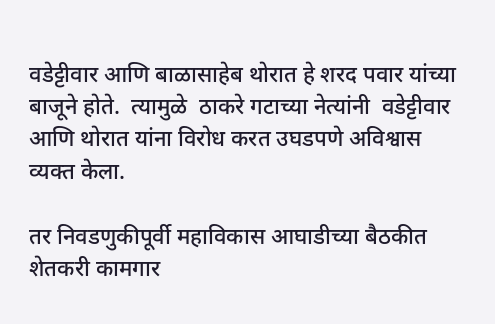वडेट्टीवार आणि बाळासाहेब थोरात हे शरद पवार यांच्या बाजूने होते.  त्यामुळे  ठाकरे गटाच्या नेत्यांनी  वडेट्टीवार आणि थोरात यांना विरोध करत उघडपणे अविश्वास व्यक्त केला.

तर निवडणुकीपूर्वी महाविकास आघाडीच्या बैठकीत शेतकरी कामगार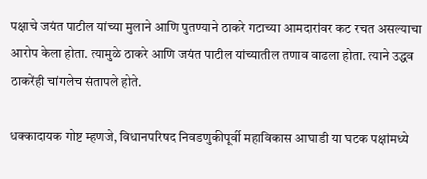पक्षाचे जयंत पाटील यांच्या मुलाने आणि पुतण्याने ठाकरे गटाच्या आमदारांवर कट रचत असल्याचा आरोप केला होता. त्यामुळे ठाकरे आणि जयंत पाटील यांच्यातील तणाव वाढला होता. त्याने उद्धव ठाकरेंही चांगलेच संतापले होते.

धक्कादायक गोष्ट म्हणजे, विधानपरिषद निवडणुकीपूर्वी महाविकास आघाडी या घटक पक्षांमध्ये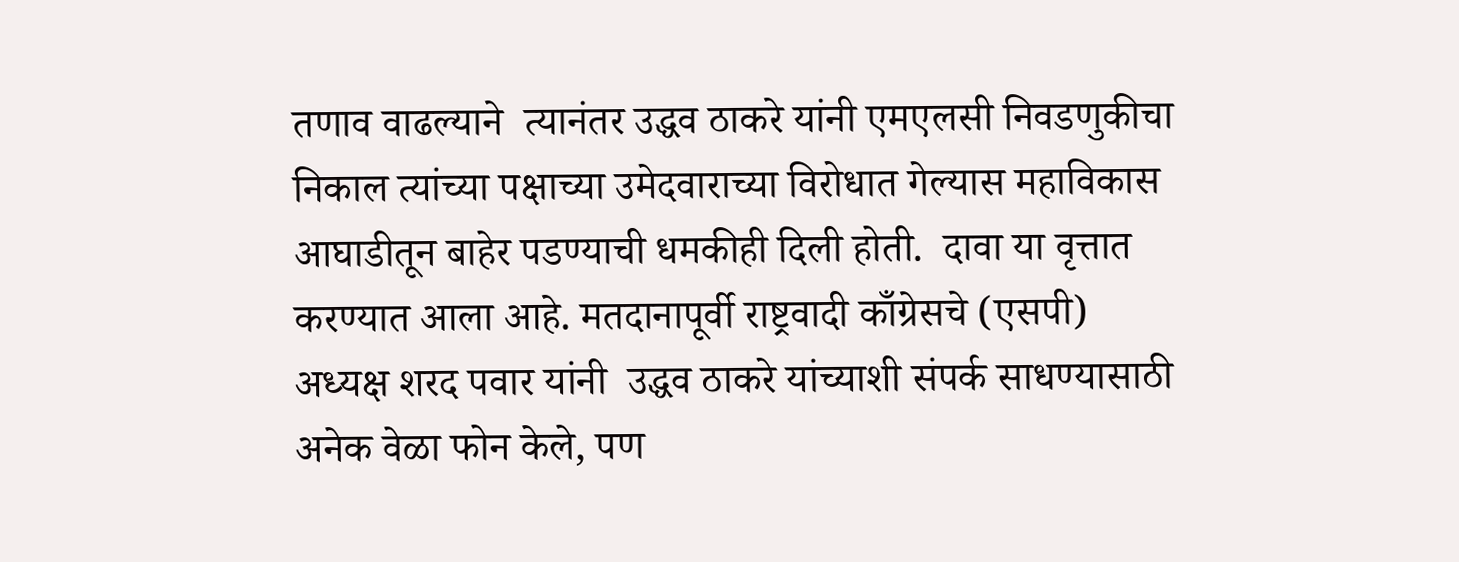तणाव वाढल्याने  त्यानंतर उद्धव ठाकरे यांनी एमएलसी निवडणुकीचा निकाल त्यांच्या पक्षाच्या उमेदवाराच्या विरोधात गेल्यास महाविकास आघाडीतून बाहेर पडण्याची धमकीही दिली होती.  दावा या वृत्तात करण्यात आला आहे. मतदानापूर्वी राष्ट्रवादी काँग्रेसचे (एसपी) अध्यक्ष शरद पवार यांनी  उद्धव ठाकरे यांच्याशी संपर्क साधण्यासाठी अनेक वेळा फोन केले, पण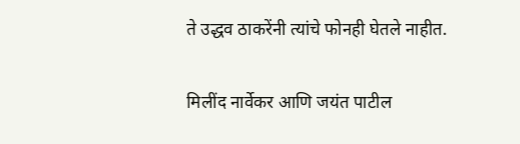ते उद्धव ठाकरेंनी त्यांचे फोनही घेतले नाहीत.

मिलींद नार्वेकर आणि जयंत पाटील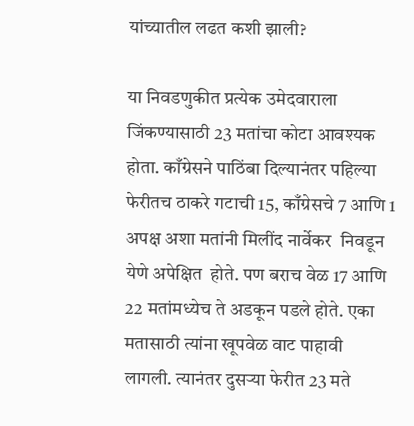यांच्यातील लढत कशी झाली?

या निवडणुकीत प्रत्येक उमेदवाराला जिंकण्यासाठी 23 मतांचा कोटा आवश्यक होता. काँग्रेसने पाठिंबा दिल्यानंतर पहिल्या फेरीतच ठाकरे गटाची 15, काँग्रेसचे 7 आणि 1 अपक्ष अशा मतांनी मिलींद नार्वेकर  निवडून येणे अपेक्षित  होते. पण बराच वेळ 17 आणि 22 मतांमध्येच ते अडकून पडले होते. एका मतासाठी त्यांना खूपवेळ वाट पाहावी लागली. त्यानंतर दुसऱ्या फेरीत 23 मते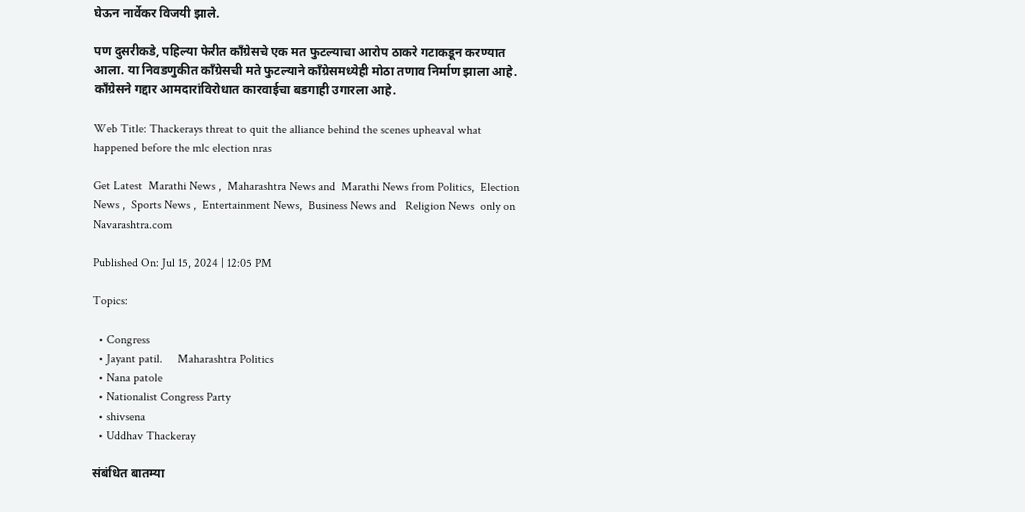घेऊन नार्वेकर विजयी झाले.

पण दुसरीकडे, पहिल्या फेरीत काँग्रेसचे एक मत फुटल्याचा आरोप ठाकरे गटाकडून करण्यात आला. या निवडणुकीत काँग्रेसची मते फुटल्याने काँग्रेसमध्येही मोठा तणाव निर्माण झाला आहे. काँग्रेसने गद्दार आमदारांविरोधात कारवाईचा बडगाही उगारला आहे.

Web Title: Thackerays threat to quit the alliance behind the scenes upheaval what happened before the mlc election nras

Get Latest  Marathi News ,  Maharashtra News and  Marathi News from Politics,  Election News ,  Sports News ,  Entertainment News,  Business News and   Religion News  only on Navarashtra.com

Published On: Jul 15, 2024 | 12:05 PM

Topics:

  • Congress
  • Jayant patil.     Maharashtra Politics
  • Nana patole
  • Nationalist Congress Party
  • shivsena
  • Uddhav Thackeray

संबंधित बातम्या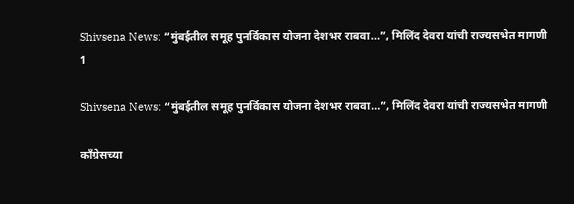Shivsena News: “मुंबईतील समूह पुनर्विकास योजना देशभर राबवा…”, मिलिंद देवरा यांची राज्यसभेत मागणी
1

Shivsena News: “मुंबईतील समूह पुनर्विकास योजना देशभर राबवा…”, मिलिंद देवरा यांची राज्यसभेत मागणी

काँग्रेसच्या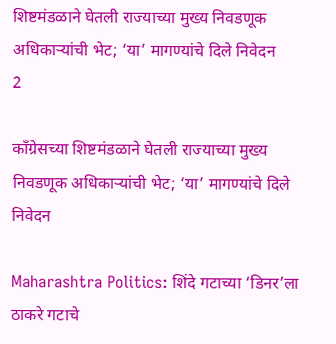शिष्टमंडळाने घेतली राज्याच्या मुख्य निवडणूक अधिकाऱ्यांची भेट; ‘या’ मागण्यांचे दिले निवेदन
2

काँग्रेसच्या शिष्टमंडळाने घेतली राज्याच्या मुख्य निवडणूक अधिकाऱ्यांची भेट; ‘या’ मागण्यांचे दिले निवेदन

Maharashtra Politics: शिंदे गटाच्या ‘डिनर’ला ठाकरे गटाचे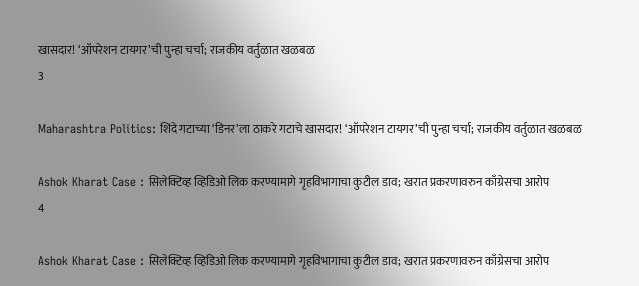खासदार! ‘ऑपरेशन टायगर’ची पुन्हा चर्चा; राजकीय वर्तुळात खळबळ
3

Maharashtra Politics: शिंदे गटाच्या ‘डिनर’ला ठाकरे गटाचे खासदार! ‘ऑपरेशन टायगर’ची पुन्हा चर्चा; राजकीय वर्तुळात खळबळ

Ashok Kharat Case : सिलेक्टिव्ह व्हिडिओ लिक करण्यामागे गृहविभागाचा कुटील डाव; खरात प्रकरणावरुन काँग्रेसचा आरोप
4

Ashok Kharat Case : सिलेक्टिव्ह व्हिडिओ लिक करण्यामागे गृहविभागाचा कुटील डाव; खरात प्रकरणावरुन काँग्रेसचा आरोप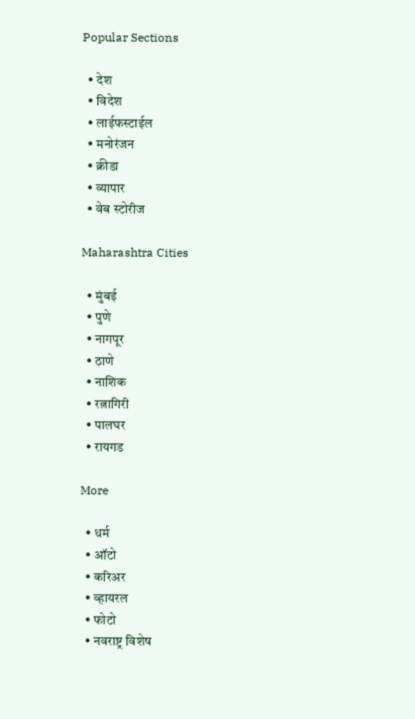Popular Sections

  • देश
  • विदेश
  • लाईफस्टाईल
  • मनोरंजन
  • क्रीडा
  • व्यापार
  • वेब स्टोरीज

Maharashtra Cities

  • मुंबई
  • पुणे
  • नागपूर
  • ठाणे
  • नाशिक
  • रत्नागिरी
  • पालघर
  • रायगड

More

  • धर्म
  • ऑटो
  • करिअर
  • व्हायरल
  • फोटो
  • नवराष्ट्र विशेष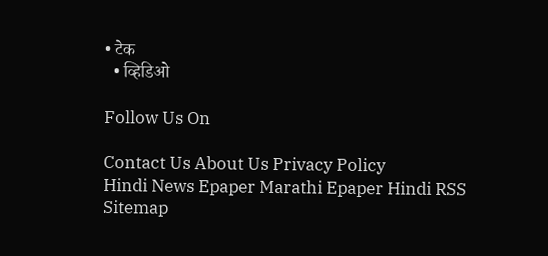• टेक
  • व्हिडिओ

Follow Us On

Contact Us About Us Privacy Policy
Hindi News Epaper Marathi Epaper Hindi RSS Sitemap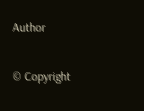Author

© Copyright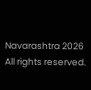Navarashtra 2026 All rights reserved.